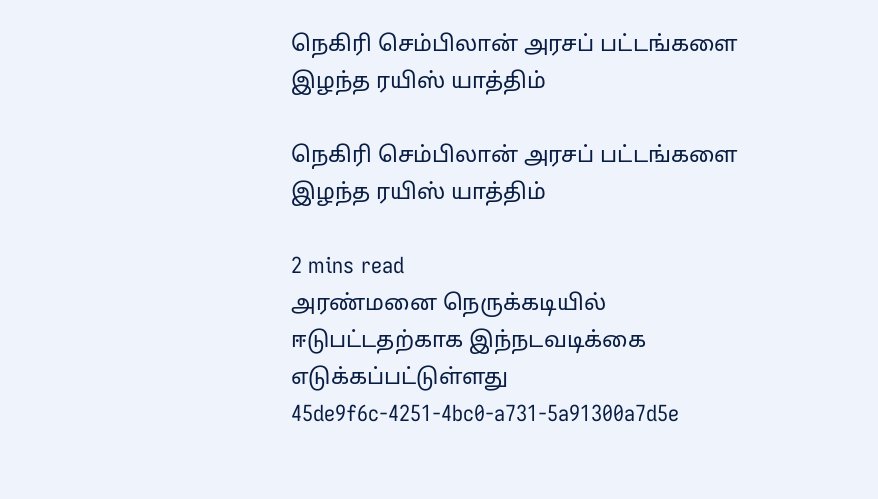நெகிரி செம்பிலான் அரசப் பட்டங்களை இழந்த ரயிஸ் யாத்திம்

நெகிரி செம்பிலான் அரசப் பட்டங்களை இழந்த ரயிஸ் யாத்திம்

2 mins read
அரண்மனை நெருக்கடியில் ஈடுபட்டதற்காக இந்நடவடிக்கை எடுக்கப்பட்டுள்ளது
45de9f6c-4251-4bc0-a731-5a91300a7d5e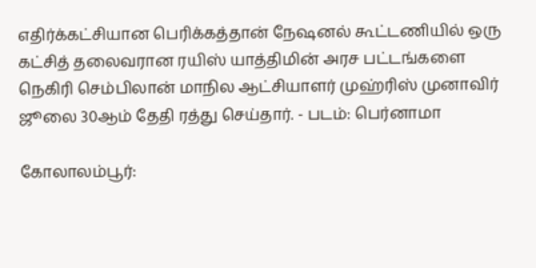எதிர்க்கட்சியான பெரிக்கத்தான் நேஷனல் கூட்டணியில் ஒரு கட்சித் தலைவரான ரயிஸ் யாத்திமின் அரச பட்டங்களை நெகிரி செம்பிலான் மாநில ஆட்சியாளர் முஹ்ரிஸ் முனாவிர் ஜூலை 30ஆம் தேதி ரத்து செய்தார். - படம்: பெர்னாமா

கோலாலம்பூர்: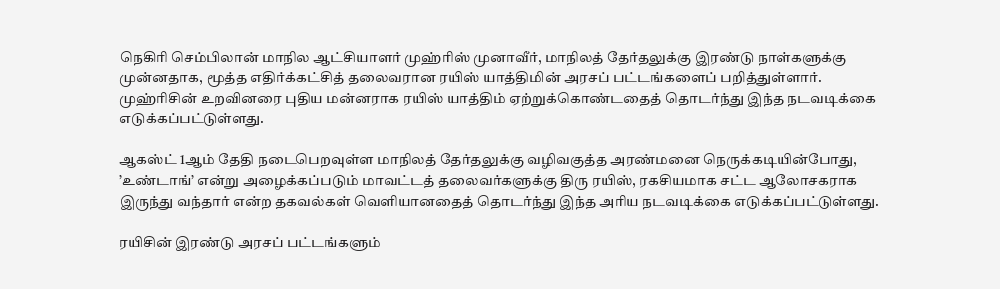நெகிரி செம்பிலான் மாநில ஆட்சியாளர் முஹ்ரிஸ் முனாவீர், மாநிலத் தேர்தலுக்கு இரண்டு நாள்களுக்கு முன்னதாக, மூத்த எதிர்க்கட்சித் தலைவரான ரயிஸ் யாத்திமின் அரசப் பட்டங்களைப் பறித்துள்ளார். முஹ்ரிசின் உறவினரை புதிய மன்னராக ரயிஸ் யாத்திம் ஏற்றுக்கொண்டதைத் தொடர்ந்து இந்த நடவடிக்கை எடுக்கப்பட்டுள்ளது.

ஆகஸ்ட் 1ஆம் தேதி நடைபெறவுள்ள மாநிலத் தேர்தலுக்கு வழிவகுத்த அரண்மனை நெருக்கடியின்போது, ’உண்டாங்’ என்று அழைக்கப்படும் மாவட்டத் தலைவர்களுக்கு திரு ரயிஸ், ரகசியமாக சட்ட ஆலோசகராக இருந்து வந்தார் என்ற தகவல்கள் வெளியானதைத் தொடர்ந்து இந்த அரிய நடவடிக்கை எடுக்கப்பட்டுள்ளது.

ரயிசின் இரண்டு அரசப் பட்டங்களும்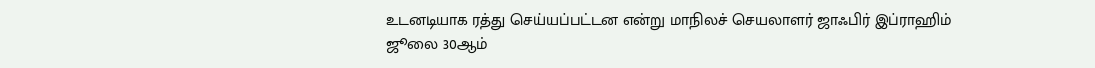உடனடியாக ரத்து செய்யப்பட்டன என்று மாநிலச் செயலாளர் ஜாஃபிர் இப்ராஹிம் ஜூலை 30ஆம்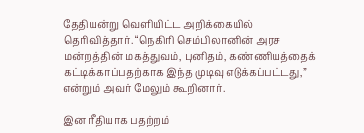தேதியன்று வெளியிட்ட அறிக்கையில் தெரிவித்தார். “நெகிரி செம்பிலானின் அரச மன்றத்தின் மகத்துவம், புனிதம், கண்ணியத்தைக் கட்டிக்காப்பதற்காக இந்த முடிவு எடுக்கப்பட்டது,” என்றும் அவர் மேலும் கூறினார்.

இன ரீதியாக பதற்றம்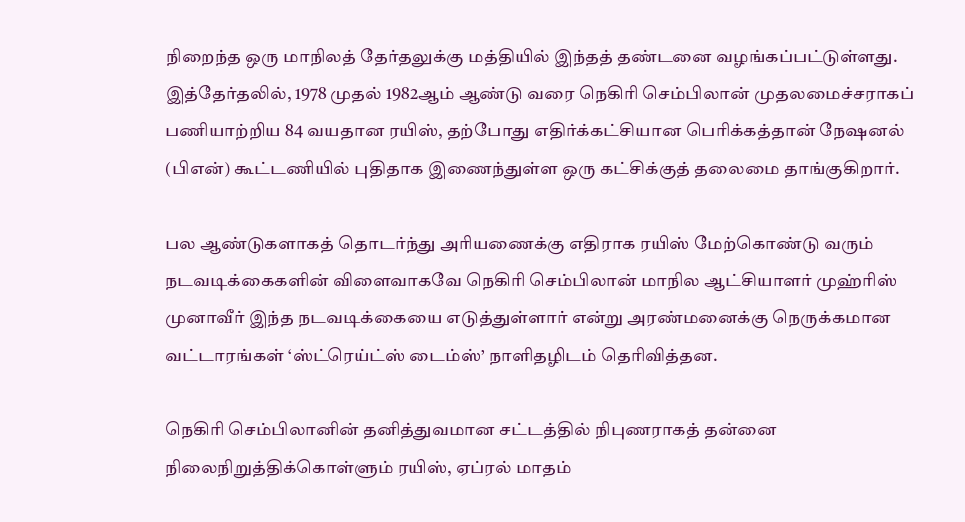நிறைந்த ஒரு மாநிலத் தேர்தலுக்கு மத்தியில் இந்தத் தண்டனை வழங்கப்பட்டுள்ளது. இத்தேர்தலில், 1978 முதல் 1982ஆம் ஆண்டு வரை நெகிரி செம்பிலான் முதலமைச்சராகப் பணியாற்றிய 84 வயதான ரயிஸ், தற்போது எதிர்க்கட்சியான பெரிக்கத்தான் நேஷனல் (பிஎன்) கூட்டணியில் புதிதாக இணைந்துள்ள ஒரு கட்சிக்குத் தலைமை தாங்குகிறார்.

பல ஆண்டுகளாகத் தொடர்ந்து அரியணைக்கு எதிராக ரயிஸ் மேற்கொண்டு வரும் நடவடிக்கைகளின் விளைவாகவே நெகிரி செம்பிலான் மாநில ஆட்சியாளர் முஹ்ரிஸ் முனாவீர் இந்த நடவடிக்கையை எடுத்துள்ளார் என்று அரண்மனைக்கு நெருக்கமான வட்டாரங்கள் ‘ஸ்ட்ரெய்ட்ஸ் டைம்ஸ்’ நாளிதழிடம் தெரிவித்தன.

நெகிரி செம்பிலானின் தனித்துவமான சட்டத்தில் நிபுணராகத் தன்னை நிலைநிறுத்திக்கொள்ளும் ரயிஸ், ஏப்ரல் மாதம்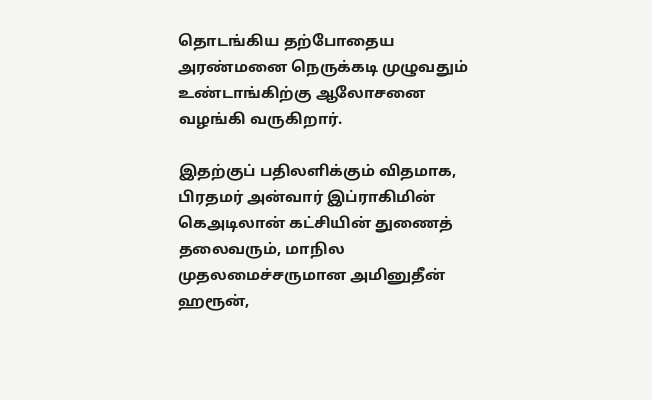தொடங்கிய தற்போதைய அரண்மனை நெருக்கடி முழுவதும் உண்டாங்கிற்கு ஆலோசனை வழங்கி வருகிறார்.

இதற்குப் பதிலளிக்கும் விதமாக, பிரதமர் அன்வார் இப்ராகிமின் கெஅடிலான் கட்சியின் துணைத் தலைவரும், மாநில முதலமைச்சருமான அமினுதீன் ஹரூன்,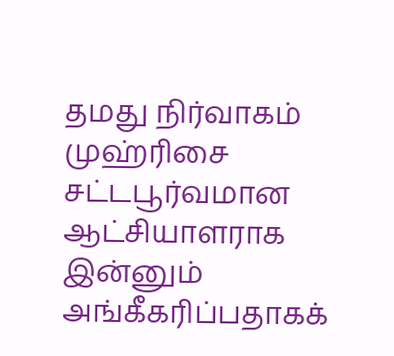தமது நிர்வாகம் முஹ்ரிசை சட்டபூர்வமான ஆட்சியாளராக இன்னும் அங்கீகரிப்பதாகக்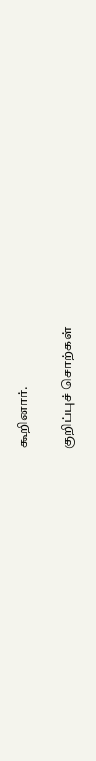கூறினார்.

குறிப்புச் சொற்கள்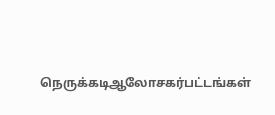நெருக்கடிஆலோசகர்பட்டங்கள்